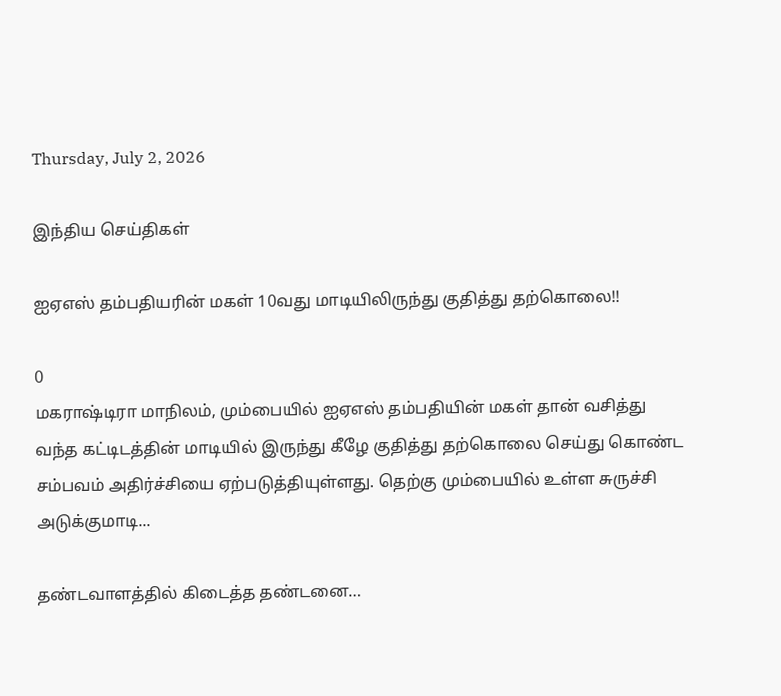Thursday, July 2, 2026

இந்திய செய்திகள்

ஐஏஎஸ் தம்பதியரின் மகள் 10வது மாடியிலிருந்து குதித்து தற்கொலை!!

0
மகராஷ்டிரா மாநிலம், மும்பையில் ஐஏஎஸ் தம்பதியின் மகள் தான் வசித்து வந்த கட்டிடத்தின் மாடியில் இருந்து கீழே குதித்து தற்கொலை செய்து கொண்ட சம்பவம் அதிர்ச்சியை ஏற்படுத்தியுள்ளது. தெற்கு மும்பையில் உள்ள சுருச்சி அடுக்குமாடி...

தண்டவாளத்தில் கிடைத்த தண்டனை…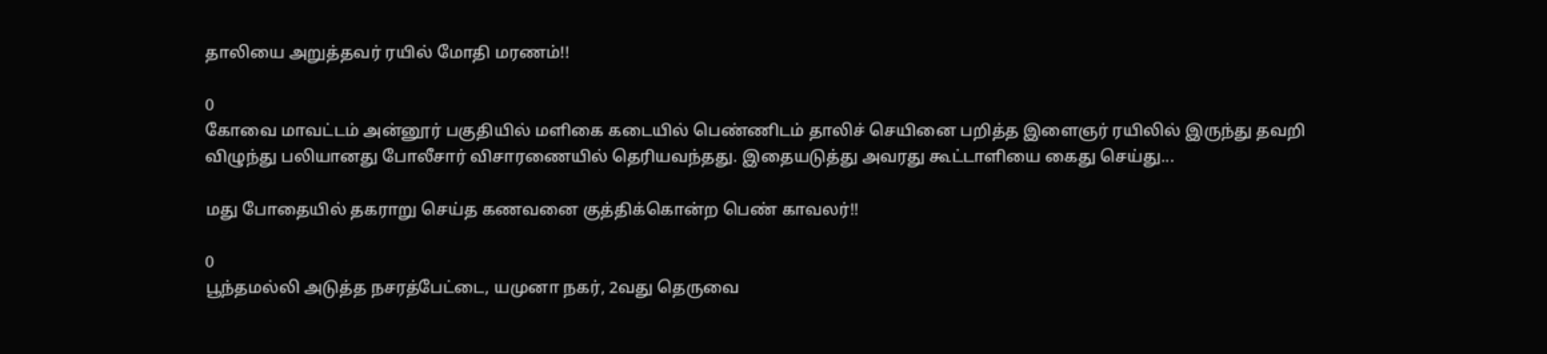தாலியை அறுத்தவர் ரயில் மோதி மரணம்!!

0
கோவை மாவட்டம் அன்னூர் பகுதியில் மளிகை கடையில் பெண்ணிடம் தாலிச் செயினை பறித்த இளைஞர் ரயிலில் இருந்து தவறி விழுந்து பலியானது போலீசார் விசாரணையில் தெரியவந்தது. இதையடுத்து அவரது கூட்டாளியை கைது செய்து...

மது போதையில் தகராறு செய்த கணவனை குத்திக்கொன்ற பெண் காவலர்!!

0
பூந்தமல்லி அடுத்த நசரத்பேட்டை, யமுனா நகர், 2வது தெருவை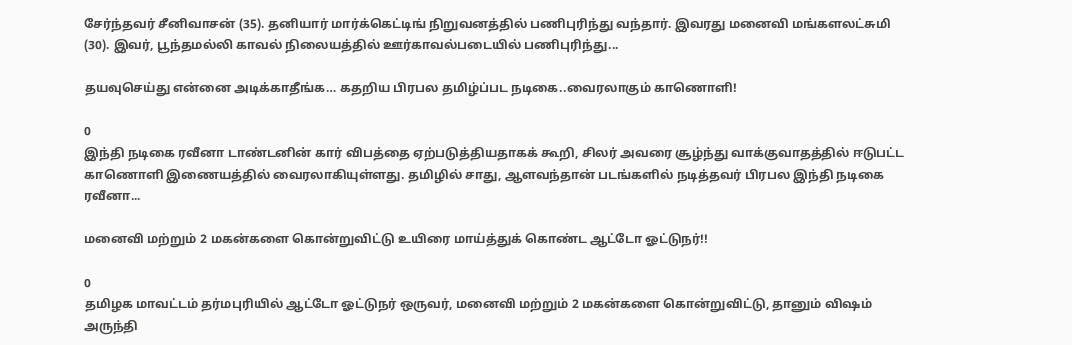சேர்ந்தவர் சீனிவாசன் (35). தனியார் மார்க்கெட்டிங் நிறுவனத்தில் பணிபுரிந்து வந்தார். இவரது மனைவி மங்களலட்சுமி (30). இவர், பூந்தமல்லி காவல் நிலையத்தில் ஊர்காவல்படையில் பணிபுரிந்து...

தயவுசெய்து என்னை அடிக்காதீங்க… கதறிய பிரபல தமிழ்ப்பட நடிகை..வைரலாகும் காணொளி!

0
இந்தி நடிகை ரவீனா டாண்டனின் கார் விபத்தை ஏற்படுத்தியதாகக் கூறி, சிலர் அவரை சூழ்ந்து வாக்குவாதத்தில் ஈடுபட்ட காணொளி இணையத்தில் வைரலாகியுள்ளது. தமிழில் சாது, ஆளவந்தான் படங்களில் நடித்தவர் பிரபல இந்தி நடிகை ரவீனா...

மனைவி மற்றும் 2 மகன்களை கொன்றுவிட்டு உயிரை மாய்த்துக் கொண்ட ஆட்டோ ஓட்டுநர்!!

0
தமிழக மாவட்டம் தர்மபுரியில் ஆட்டோ ஓட்டுநர் ஒருவர், மனைவி மற்றும் 2 மகன்களை கொன்றுவிட்டு, தானும் விஷம் அருந்தி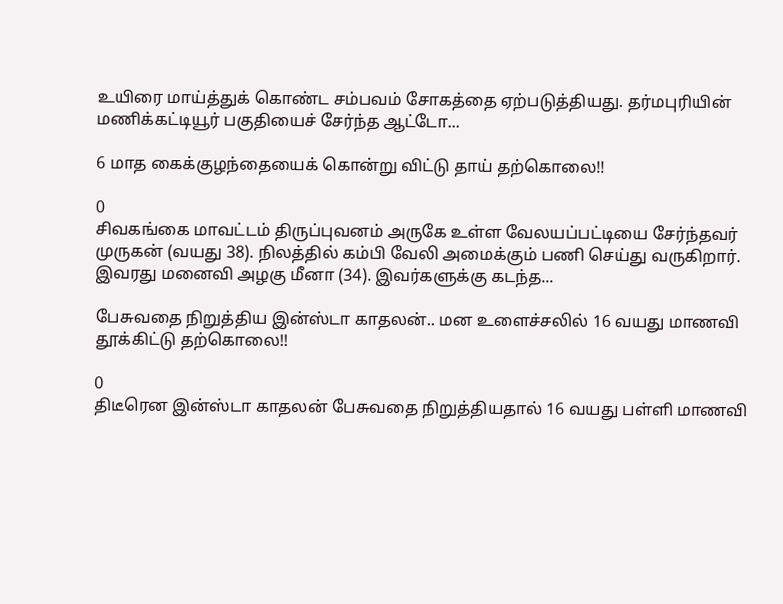உயிரை மாய்த்துக் கொண்ட சம்பவம் சோகத்தை ஏற்படுத்தியது. தர்மபுரியின் மணிக்கட்டியூர் பகுதியைச் சேர்ந்த ஆட்டோ...

6 மாத கைக்குழந்தையைக் கொன்று விட்டு தாய் தற்கொலை!!

0
சிவகங்கை மாவட்டம் திருப்புவனம் அருகே உள்ள வேலயப்பட்டியை சேர்ந்தவர் முருகன் (வயது 38). நிலத்தில் கம்பி வேலி அமைக்கும் பணி செய்து வருகிறார். இவரது மனைவி அழகு மீனா (34). இவர்களுக்கு கடந்த...

பேசுவதை நிறுத்திய இன்ஸ்டா காதலன்.. மன உளைச்சலில் 16 வயது மாணவி தூக்கிட்டு தற்கொலை!!

0
திடீரென இன்ஸ்டா காதலன் பேசுவதை நிறுத்தியதால் 16 வயது பள்ளி மாணவி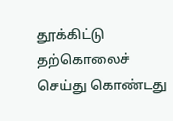தூக்கிட்டு தற்கொலைச் செய்து கொண்டது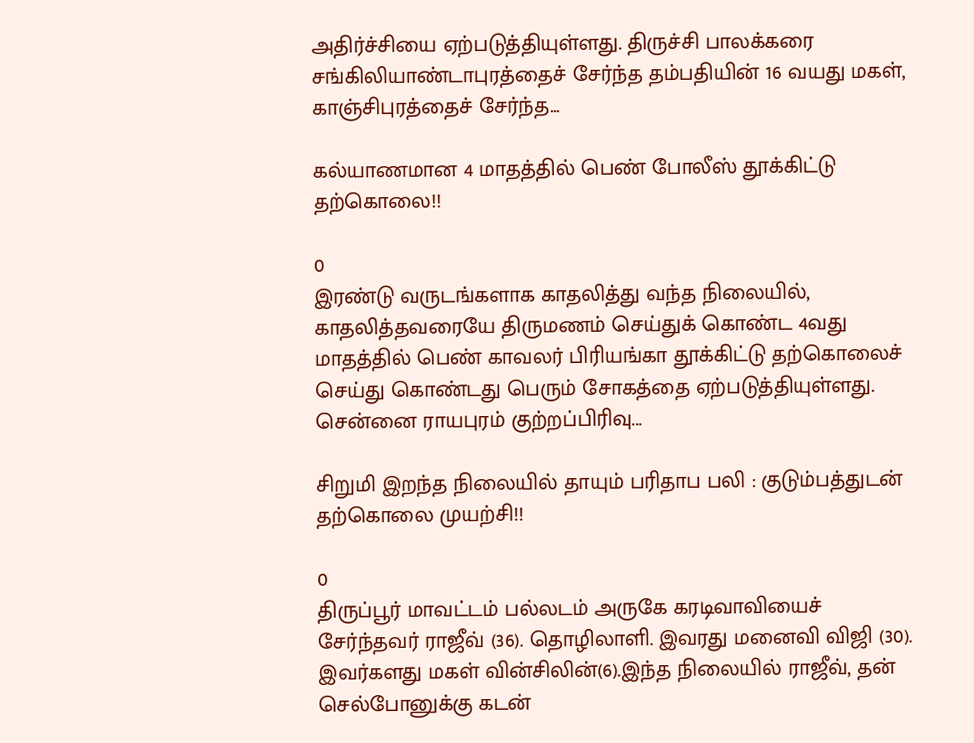அதிர்ச்சியை ஏற்படுத்தியுள்ளது. திருச்சி பாலக்கரை சங்கிலியாண்டாபுரத்தைச் சேர்ந்த தம்பதியின் 16 வயது மகள், காஞ்சிபுரத்தைச் சேர்ந்த...

கல்யாணமான 4 மாதத்தில் பெண் போலீஸ் தூக்கிட்டு தற்கொலை!!

0
இரண்டு வருடங்களாக காதலித்து வந்த நிலையில், காதலித்தவரையே திருமணம் செய்துக் கொண்ட 4வது மாதத்தில் பெண் காவலர் பிரியங்கா தூக்கிட்டு தற்கொலைச் செய்து கொண்டது பெரும் சோகத்தை ஏற்படுத்தியுள்ளது. சென்னை ராயபுரம் குற்றப்பிரிவு...

சிறுமி இறந்த நிலையில் தாயும் பரிதாப பலி : குடும்பத்துடன் தற்கொலை முயற்சி!!

0
திருப்பூர் மாவட்டம் பல்லடம் அருகே கரடிவாவியைச் சேர்ந்தவர் ராஜீவ் (36). தொழிலாளி. இவரது மனைவி விஜி (30). இவர்களது மகள் வின்சிலின்(6).இந்த நிலையில் ராஜீவ், தன் செல்போனுக்கு கடன்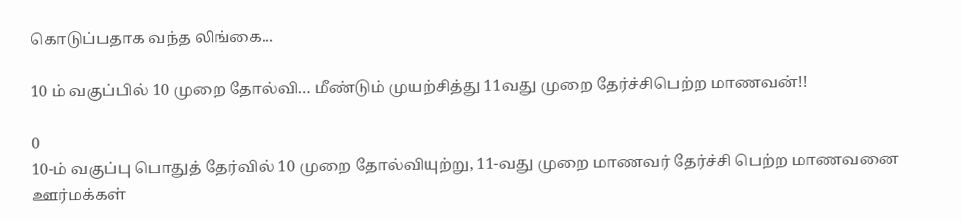கொடுப்பதாக வந்த லிங்கை...

10 ம் வகுப்பில் 10 முறை தோல்வி… மீண்டும் முயற்சித்து 11வது முறை தேர்ச்சிபெற்ற மாணவன்!!

0
10-ம் வகுப்பு பொதுத் தேர்வில் 10 முறை தோல்வியுற்று, 11-வது முறை மாணவர் தேர்ச்சி பெற்ற மாணவனை ஊர்மக்கள்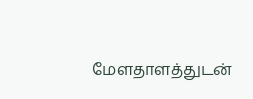மேளதாளத்துடன்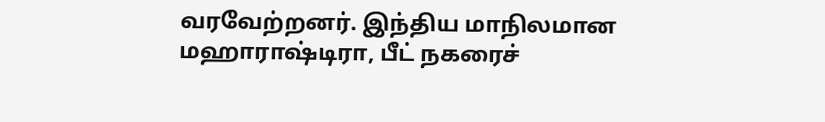வரவேற்றனர். இந்திய மாநிலமான மஹாராஷ்டிரா, பீட் நகரைச்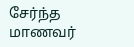சேர்ந்த மாணவர்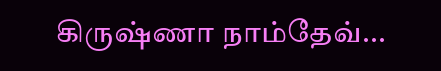கிருஷ்ணா நாம்தேவ்...